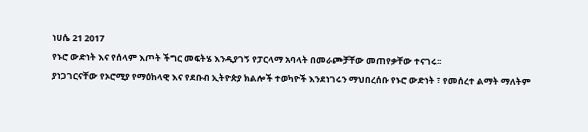ነሀሴ 21 2017
የኑሮ ውድነት እና የሰላም እጦት ችግር መፍትሄ እንዲያገኝ የፓርላማ አባላት በመራጮቻቸው መጠየቃቸው ተናገሩ፡፡
ያነጋገርናቸው የኦሮሚያ የማዕከላዊ እና የደቡብ ኢትዮጵያ ክልሎች ተወካዮች እንደነገሩን ማህበረሰቡ የኑሮ ውድነት ፣ የመሰረተ ልማት ማለትም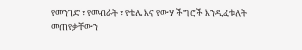የመንገድ ፣ የመብራት ፣ የቴሌ እና የውሃ ችግሮች እንዲፈቱለት መጠየቃቸውን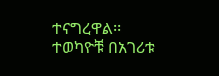ተናግረዋል፡፡
ተወካዮቹ በአገሪቱ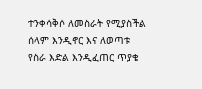ተንቀሳቅሶ ለመስራት የሚያስችል ሰላም እንዲኖር እና ለወጣቱ የስራ እድል እንዲፈጠር ጥያቄ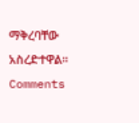ማቅረባቸው አስረድተዋል፡፡
Comments